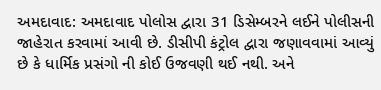અમદાવાદ: અમદાવાદ પોલોસ દ્વારા 31 ડિસેમ્બરને લઈને પોલીસની જાહેરાત કરવામાં આવી છે. ડીસીપી કંટ્રોલ દ્વારા જણાવવામાં આવ્યું છે કે ધાર્મિક પ્રસંગો ની કોઈ ઉજવણી થઈ નથી. અને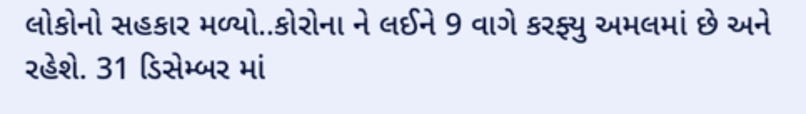લોકોનો સહકાર મળ્યો..કોરોના ને લઈને 9 વાગે કરફ્યુ અમલમાં છે અને રહેશે. 31 ડિસેમ્બર માં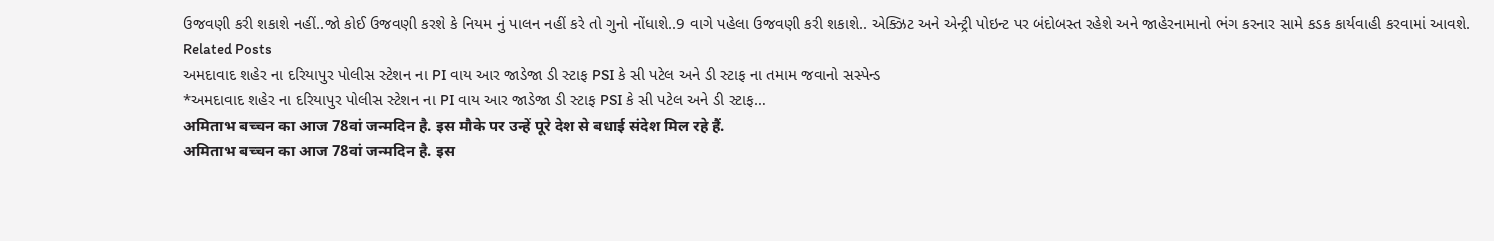ઉજવણી કરી શકાશે નહીં..જો કોઈ ઉજવણી કરશે કે નિયમ નું પાલન નહીં કરે તો ગુનો નોંધાશે..9 વાગે પહેલા ઉજવણી કરી શકાશે.. એક્ઝિટ અને એન્ટ્રી પોઇન્ટ પર બંદોબસ્ત રહેશે અને જાહેરનામાનો ભંગ કરનાર સામે કડક કાર્યવાહી કરવામાં આવશે.
Related Posts
અમદાવાદ શહેર ના દરિયાપુર પોલીસ સ્ટેશન ના PI વાય આર જાડેજા ડી સ્ટાફ PSI કે સી પટેલ અને ડી સ્ટાફ ના તમામ જવાનો સસ્પેન્ડ
*અમદાવાદ શહેર ના દરિયાપુર પોલીસ સ્ટેશન ના PI વાય આર જાડેજા ડી સ્ટાફ PSI કે સી પટેલ અને ડી સ્ટાફ…
अमिताभ बच्चन का आज 78वां जन्मदिन है. इस मौके पर उन्हें पूरे देश से बधाई संदेश मिल रहे हैं.
अमिताभ बच्चन का आज 78वां जन्मदिन है. इस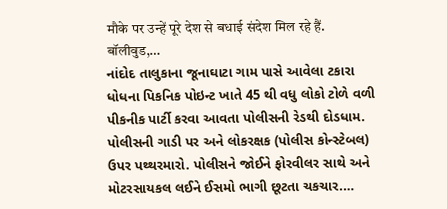मौके पर उन्हें पूरे देश से बधाई संदेश मिल रहे हैं. बॉलीवुड,…
નાંદોદ તાલુકાના જૂનાઘાટા ગામ પાસે આવેલા ટકારા ધોધના પિકનિક પોઇન્ટ ખાતે 45 થી વધુ લોકો ટોળે વળી પીકનીક પાર્ટી કરવા આવતા પોલીસની રેડથી દોડધામ.
પોલીસની ગાડી પર અને લોકરક્ષક (પોલીસ કોન્સ્ટેબલ) ઉપર પથ્થરમારો. પોલીસને જોઈને ફોરવીલર સાથે અને મોટરસાયકલ લઈને ઈસમો ભાગી છૂટતા ચકચાર.…